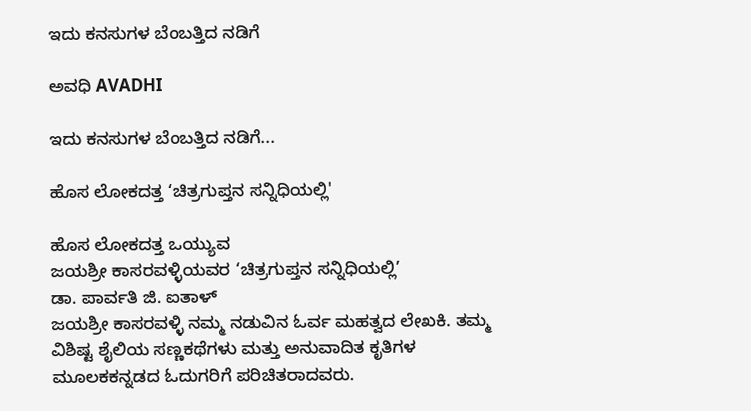ಇದು ಕನಸುಗಳ ಬೆಂಬತ್ತಿದ ನಡಿಗೆ‍

ಅವಧಿ AVADHI

ಇದು ಕನಸುಗಳ ಬೆಂಬತ್ತಿದ ನಡಿಗೆ...

ಹೊಸ ಲೋಕದತ್ತ ‘ಚಿತ್ರಗುಪ್ತನ ಸನ್ನಿಧಿಯಲ್ಲಿ'

ಹೊಸ ಲೋಕದತ್ತ ಒಯ್ಯುವ
ಜಯಶ್ರೀ ಕಾಸರವಳ್ಳಿಯವರ ‘ಚಿತ್ರಗುಪ್ತನ ಸನ್ನಿಧಿಯಲ್ಲಿ’
ಡಾ. ಪಾರ್ವತಿ ಜಿ. ಐತಾಳ್
ಜಯಶ್ರೀ ಕಾಸರವಳ್ಳಿ ನಮ್ಮ ನಡುವಿನ ಓರ್ವ ಮಹತ್ವದ ಲೇಖಕಿ. ತಮ್ಮ ವಿಶಿಷ್ಟ ಶೈಲಿಯ ಸಣ್ಣಕಥೆಗಳು ಮತ್ತು ಅನುವಾದಿತ ಕೃತಿಗಳ ಮೂಲಕಕನ್ನಡದ ಓದುಗರಿಗೆ ಪರಿಚಿತರಾದವರು.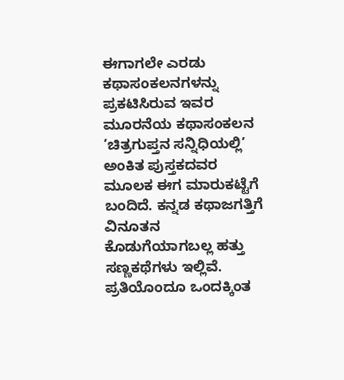ಈಗಾಗಲೇ ಎರಡು ಕಥಾಸಂಕಲನಗಳನ್ನು ಪ್ರಕಟಿಸಿರುವ ಇವರ ಮೂರನೆಯ ಕಥಾಸಂಕಲನ ‘ಚಿತ್ರಗುಪ್ತನ ಸನ್ನಿಧಿಯಲ್ಲಿ’ ಅಂಕಿತ ಪುಸ್ತಕದವರ ಮೂಲಕ ಈಗ ಮಾರುಕಟ್ಟೆಗೆ ಬಂದಿದೆ. ಕನ್ನಡ ಕಥಾಜಗತ್ತಿಗೆ ವಿನೂತನ ಕೊಡುಗೆಯಾಗಬಲ್ಲ ಹತ್ತು ಸಣ್ಣಕಥೆಗಳು ಇಲ್ಲಿವೆ. ಪ್ರತಿಯೊಂದೂ ಒಂದಕ್ಕಿಂತ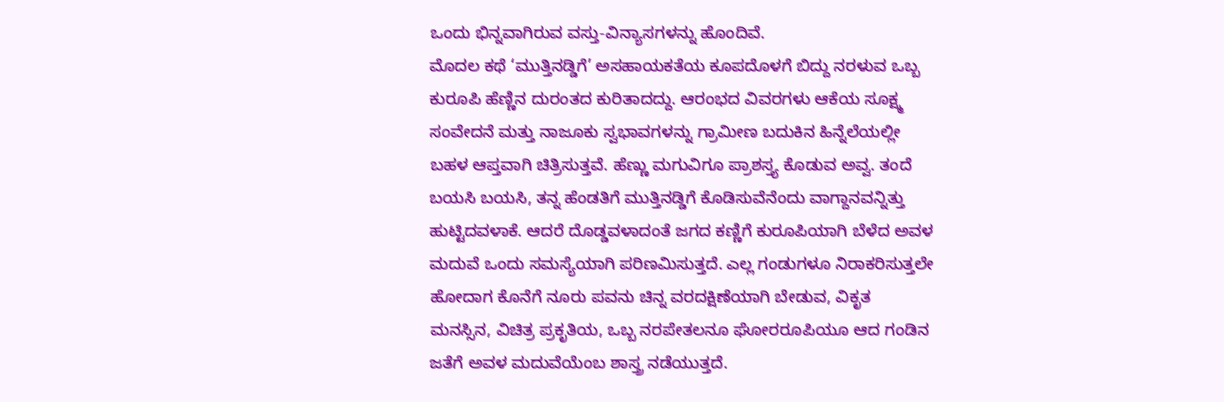ಒಂದು ಭಿನ್ನವಾಗಿರುವ ವಸ್ತು-ವಿನ್ಯಾಸಗಳನ್ನು ಹೊಂದಿವೆ.
ಮೊದಲ ಕಥೆ ‘ಮುತ್ತಿನಡ್ಡಿಗೆ’ ಅಸಹಾಯಕತೆಯ ಕೂಪದೊಳಗೆ ಬಿದ್ದು ನರಳುವ ಒಬ್ಬ ಕುರೂಪಿ ಹೆಣ್ಣಿನ ದುರಂತದ ಕುರಿತಾದದ್ದು. ಆರಂಭದ ವಿವರಗಳು ಆಕೆಯ ಸೂಕ್ಷ್ಮ ಸಂವೇದನೆ ಮತ್ತು ನಾಜೂಕು ಸ್ವಭಾವಗಳನ್ನು ಗ್ರಾಮೀಣ ಬದುಕಿನ ಹಿನ್ನೆಲೆಯಲ್ಲೀ ಬಹಳ ಆಪ್ತವಾಗಿ ಚಿತ್ರಿಸುತ್ತವೆ. ಹೆಣ್ಣು ಮಗುವಿಗೂ ಪ್ರಾಶಸ್ತ್ಯ ಕೊಡುವ ಅವ್ವ. ತಂದೆ ಬಯಸಿ ಬಯಸಿ, ತನ್ನ ಹೆಂಡತಿಗೆ ಮುತ್ತಿನಡ್ಡಿಗೆ ಕೊಡಿಸುವೆನೆಂದು ವಾಗ್ದಾನವನ್ನಿತ್ತು ಹುಟ್ಟಿದವಳಾಕೆ. ಆದರೆ ದೊಡ್ಡವಳಾದಂತೆ ಜಗದ ಕಣ್ಣಿಗೆ ಕುರೂಪಿಯಾಗಿ ಬೆಳೆದ ಅವಳ ಮದುವೆ ಒಂದು ಸಮಸ್ಯೆಯಾಗಿ ಪರಿಣಮಿಸುತ್ತದೆ. ಎಲ್ಲ ಗಂಡುಗಳೂ ನಿರಾಕರಿಸುತ್ತಲೇ ಹೋದಾಗ ಕೊನೆಗೆ ನೂರು ಪವನು ಚಿನ್ನ ವರದಕ್ಷಿಣೆಯಾಗಿ ಬೇಡುವ, ವಿಕೃತ ಮನಸ್ಸಿನ, ವಿಚಿತ್ರ ಪ್ರಕೃತಿಯ, ಒಬ್ಬ ನರಪೇತಲನೂ ಘೋರರೂಪಿಯೂ ಆದ ಗಂಡಿನ ಜತೆಗೆ ಅವಳ ಮದುವೆಯೆಂಬ ಶಾಸ್ತ್ರ ನಡೆಯುತ್ತದೆ.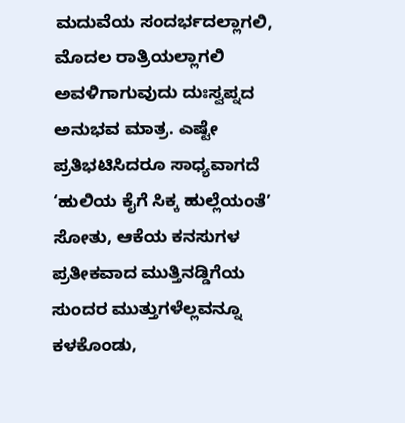ಮದುವೆಯ ಸಂದರ್ಭದಲ್ಲಾಗಲಿ, ಮೊದಲ ರಾತ್ರಿಯಲ್ಲಾಗಲಿ ಅವಳಿಗಾಗುವುದು ದುಃಸ್ವಪ್ನದ ಅನುಭವ ಮಾತ್ರ. ಎಷ್ಟೇ ಪ್ರತಿಭಟಿಸಿದರೂ ಸಾಧ್ಯವಾಗದೆ ‘ಹುಲಿಯ ಕೈಗೆ ಸಿಕ್ಕ ಹುಲ್ಲೆಯಂತೆ’ ಸೋತು, ಆಕೆಯ ಕನಸುಗಳ ಪ್ರತೀಕವಾದ ಮುತ್ತಿನಡ್ಡಿಗೆಯ ಸುಂದರ ಮುತ್ತುಗಳೆಲ್ಲವನ್ನೂ ಕಳಕೊಂಡು,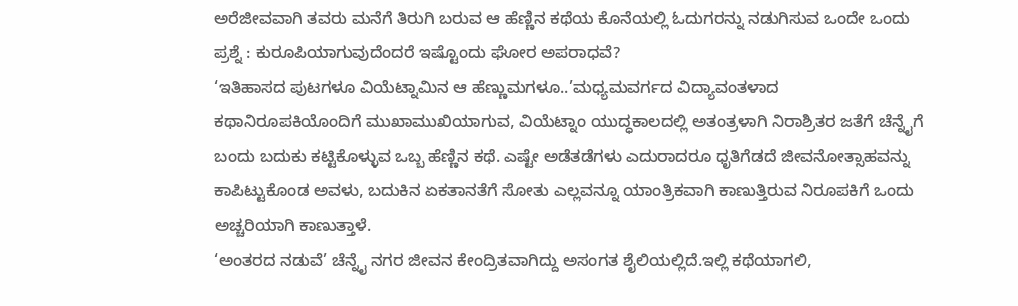ಅರೆಜೀವವಾಗಿ ತವರು ಮನೆಗೆ ತಿರುಗಿ ಬರುವ ಆ ಹೆಣ್ಣಿನ ಕಥೆಯ ಕೊನೆಯಲ್ಲಿ ಓದುಗರನ್ನು ನಡುಗಿಸುವ ಒಂದೇ ಒಂದು ಪ್ರಶ್ನೆ : ಕುರೂಪಿಯಾಗುವುದೆಂದರೆ ಇಷ್ಟೊಂದು ಘೋರ ಅಪರಾಧವೆ?
‘ಇತಿಹಾಸದ ಪುಟಗಳೂ ವಿಯೆಟ್ನಾಮಿನ ಆ ಹೆಣ್ಣುಮಗಳೂ..’ಮಧ್ಯಮವರ್ಗದ ವಿದ್ಯಾವಂತಳಾದ ಕಥಾನಿರೂಪಕಿಯೊಂದಿಗೆ ಮುಖಾಮುಖಿಯಾಗುವ, ವಿಯೆಟ್ನಾಂ ಯುದ್ಧಕಾಲದಲ್ಲಿ ಅತಂತ್ರಳಾಗಿ ನಿರಾಶ್ರಿತರ ಜತೆಗೆ ಚೆನ್ನೈಗೆ ಬಂದು ಬದುಕು ಕಟ್ಟಿಕೊಳ್ಳುವ ಒಬ್ಬ ಹೆಣ್ಣಿನ ಕಥೆ. ಎಷ್ಟೇ ಅಡೆತಡೆಗಳು ಎದುರಾದರೂ ಧೃತಿಗೆಡದೆ ಜೀವನೋತ್ಸಾಹವನ್ನು ಕಾಪಿಟ್ಟುಕೊಂಡ ಅವಳು, ಬದುಕಿನ ಏಕತಾನತೆಗೆ ಸೋತು ಎಲ್ಲವನ್ನೂ ಯಾಂತ್ರಿಕವಾಗಿ ಕಾಣುತ್ತಿರುವ ನಿರೂಪಕಿಗೆ ಒಂದು ಅಚ್ಚರಿಯಾಗಿ ಕಾಣುತ್ತಾಳೆ.
‘ಅಂತರದ ನಡುವೆ’ ಚೆನ್ನೈ ನಗರ ಜೀವನ ಕೇಂದ್ರಿತವಾಗಿದ್ದು ಅಸಂಗತ ಶೈಲಿಯಲ್ಲಿದೆ.ಇಲ್ಲಿ ಕಥೆಯಾಗಲಿ,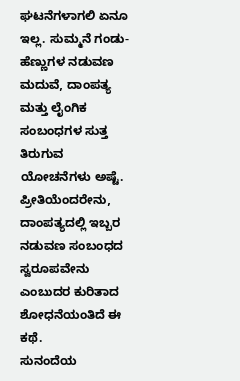ಘಟನೆಗಳಾಗಲಿ ಏನೂ ಇಲ್ಲ. ಸುಮ್ಮನೆ ಗಂಡು-ಹೆಣ್ಣುಗಳ ನಡುವಣ ಮದುವೆ, ದಾಂಪತ್ಯ ಮತ್ತು ಲೈಂಗಿಕ ಸಂಬಂಧಗಳ ಸುತ್ತ ತಿರುಗುವ ಯೋಚನೆಗಳು ಅಷ್ಟೆ. ಪ್ರೀತಿಯೆಂದರೇನು, ದಾಂಪತ್ಯದಲ್ಲಿ ಇಬ್ಬರ ನಡುವಣ ಸಂಬಂಧದ ಸ್ವರೂಪವೇನು ಎಂಬುದರ ಕುರಿತಾದ ಶೋಧನೆಯಂತಿದೆ ಈ ಕಥೆ.
ಸುನಂದೆಯ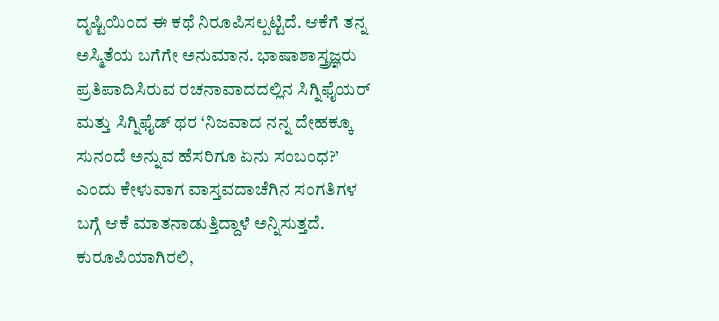ದೃಷ್ಟಿಯಿಂದ ಈ ಕಥೆ ನಿರೂಪಿಸಲ್ಪಟ್ಟಿದೆ. ಆಕೆಗೆ ತನ್ನ ಅಸ್ಮಿತೆಯ ಬಗೆಗೇ ಅನುಮಾನ. ಭಾಷಾಶಾಸ್ತ್ರಜ್ಞರು ಪ್ರತಿಪಾದಿಸಿರುವ ರಚನಾವಾದದಲ್ಲಿನ ಸಿಗ್ನಿಫೈಯರ್ ಮತ್ತು ಸಿಗ್ನಿಫೈಡ್ ಥರ ‘ನಿಜವಾದ ನನ್ನ ದೇಹಕ್ಕೂ ಸುನಂದೆ ಅನ್ನುವ ಹೆಸರಿಗೂ ಏನು ಸಂಬಂಧ?’ ಎಂದು ಕೇಳುವಾಗ ವಾಸ್ತವದಾಚೆಗಿನ ಸಂಗತಿಗಳ ಬಗ್ಗೆ ಆಕೆ ಮಾತನಾಡುತ್ತಿದ್ದಾಳೆ ಅನ್ನಿಸುತ್ತದೆ. ಕುರೂಪಿಯಾಗಿರಲಿ,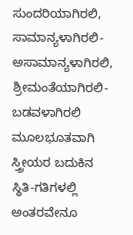ಸುಂದರಿಯಾಗಿರಲಿ, ಸಾಮಾನ್ಯಳಾಗಿರಲಿ-ಅಸಾಮಾನ್ಯಳಾಗಿರಲಿ, ಶ್ರೀಮಂತೆಯಾಗಿರಲಿ-ಬಡವಳಾಗಿರಲಿ ಮೂಲಭೂತವಾಗಿ ಸ್ತ್ರೀಯರ ಬದುಕಿನ ಸ್ಥಿತಿ-ಗತಿಗಳಲ್ಲಿ ಅಂತರವೇನೂ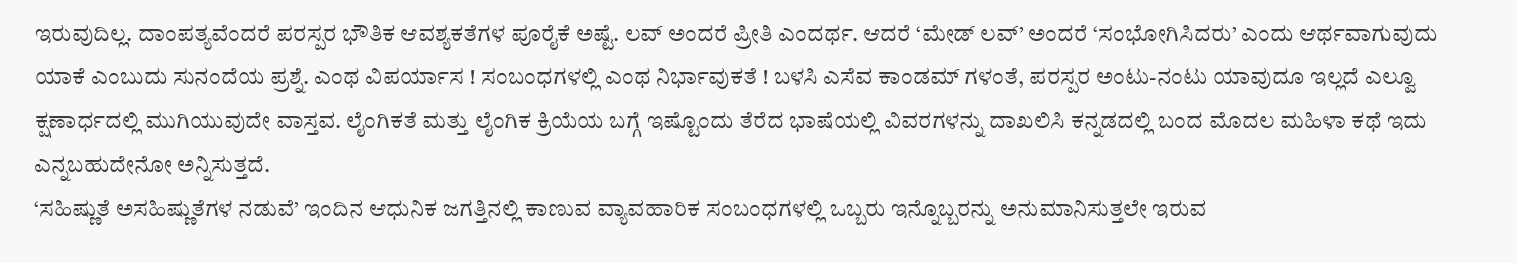ಇರುವುದಿಲ್ಲ. ದಾಂಪತ್ಯವೆಂದರೆ ಪರಸ್ಪರ ಭೌತಿಕ ಆವಶ್ಯಕತೆಗಳ ಪೂರೈಕೆ ಅಷ್ಟೆ. ಲವ್ ಅಂದರೆ ಪ್ರೀತಿ ಎಂದರ್ಥ. ಆದರೆ ‘ಮೇಡ್ ಲವ್’ ಅಂದರೆ ‘ಸಂಭೋಗಿಸಿದರು’ ಎಂದು ಆರ್ಥವಾಗುವುದು ಯಾಕೆ ಎಂಬುದು ಸುನಂದೆಯ ಪ್ರಶ್ನೆ. ಎಂಥ ವಿಪರ್ಯಾಸ ! ಸಂಬಂಧಗಳಲ್ಲಿ ಎಂಥ ನಿರ್ಭಾವುಕತೆ ! ಬಳಸಿ ಎಸೆವ ಕಾಂಡಮ್ ಗಳಂತೆ, ಪರಸ್ಪರ ಅಂಟು-ನಂಟು ಯಾವುದೂ ಇಲ್ಲದೆ ಎಲ್ವೂ ಕ್ಷಣಾರ್ಧದಲ್ಲಿ ಮುಗಿಯುವುದೇ ವಾಸ್ತವ. ಲೈಂಗಿಕತೆ ಮತ್ತು ಲೈಂಗಿಕ ಕ್ರಿಯೆಯ ಬಗ್ಗೆ ಇಷ್ಟೊಂದು ತೆರೆದ ಭಾಷೆಯಲ್ಲಿ ವಿವರಗಳನ್ನು ದಾಖಲಿಸಿ ಕನ್ನಡದಲ್ಲಿ ಬಂದ ಮೊದಲ ಮಹಿಳಾ ಕಥೆ ಇದು ಎನ್ನಬಹುದೇನೋ ಅನ್ನಿಸುತ್ತದೆ.
‘ಸಹಿಷ್ಣುತೆ ಅಸಹಿಷ್ಣುತೆಗಳ ನಡುವೆ’ ಇಂದಿನ ಆಧುನಿಕ ಜಗತ್ತಿನಲ್ಲಿ ಕಾಣುವ ವ್ಯಾವಹಾರಿಕ ಸಂಬಂಧಗಳಲ್ಲಿ ಒಬ್ಬರು ಇನ್ನೊಬ್ಬರನ್ನು ಅನುಮಾನಿಸುತ್ತಲೇ ಇರುವ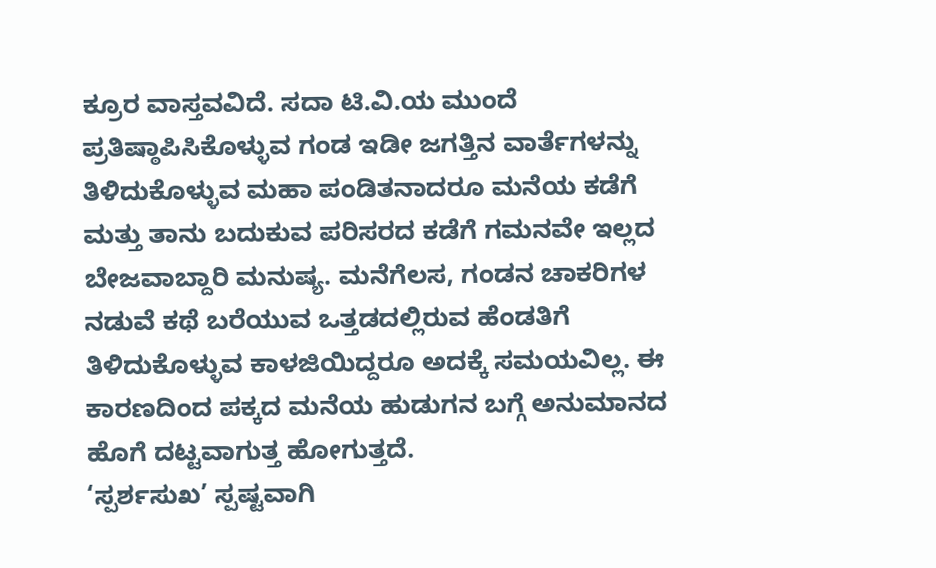ಕ್ರೂರ ವಾಸ್ತವವಿದೆ. ಸದಾ ಟಿ.ವಿ.ಯ ಮುಂದೆ ಪ್ರತಿಷ್ಠಾಪಿಸಿಕೊಳ್ಳುವ ಗಂಡ ಇಡೀ ಜಗತ್ತಿನ ವಾರ್ತೆಗಳನ್ನು ತಿಳಿದುಕೊಳ್ಳುವ ಮಹಾ ಪಂಡಿತನಾದರೂ ಮನೆಯ ಕಡೆಗೆ ಮತ್ತು ತಾನು ಬದುಕುವ ಪರಿಸರದ ಕಡೆಗೆ ಗಮನವೇ ಇಲ್ಲದ ಬೇಜವಾಬ್ದಾರಿ ಮನುಷ್ಯ. ಮನೆಗೆಲಸ, ಗಂಡನ ಚಾಕರಿಗಳ ನಡುವೆ ಕಥೆ ಬರೆಯುವ ಒತ್ತಡದಲ್ಲಿರುವ ಹೆಂಡತಿಗೆ ತಿಳಿದುಕೊಳ್ಳುವ ಕಾಳಜಿಯಿದ್ದರೂ ಅದಕ್ಕೆ ಸಮಯವಿಲ್ಲ. ಈ ಕಾರಣದಿಂದ ಪಕ್ಕದ ಮನೆಯ ಹುಡುಗನ ಬಗ್ಗೆ ಅನುಮಾನದ ಹೊಗೆ ದಟ್ಟವಾಗುತ್ತ ಹೋಗುತ್ತದೆ.
‘ಸ್ಪರ್ಶಸುಖ’ ಸ್ಪಷ್ಟವಾಗಿ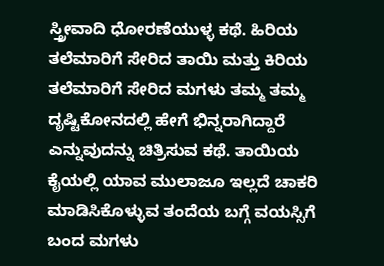ಸ್ತ್ರೀವಾದಿ ಧೋರಣೆಯುಳ್ಳ ಕಥೆ. ಹಿರಿಯ ತಲೆಮಾರಿಗೆ ಸೇರಿದ ತಾಯಿ ಮತ್ತು ಕಿರಿಯ ತಲೆಮಾರಿಗೆ ಸೇರಿದ ಮಗಳು ತಮ್ಮ ತಮ್ಮ ದೃಷ್ಟಿಕೋನದಲ್ಲಿ ಹೇಗೆ ಭಿನ್ನರಾಗಿದ್ದಾರೆ ಎನ್ನುವುದನ್ನು ಚಿತ್ರಿಸುವ ಕಥೆ. ತಾಯಿಯ ಕೈಯಲ್ಲಿ ಯಾವ ಮುಲಾಜೂ ಇಲ್ಲದೆ ಚಾಕರಿ ಮಾಡಿಸಿಕೊಳ್ಳುವ ತಂದೆಯ ಬಗ್ಗೆ ವಯಸ್ಸಿಗೆ ಬಂದ ಮಗಳು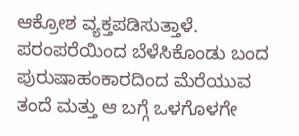ಆಕ್ರೋಶ ವ್ಯಕ್ತಪಡಿಸುತ್ತಾಳೆ. ಪರಂಪರೆಯಿಂದ ಬೆಳೆಸಿಕೊಂಡು ಬಂದ ಪುರುಷಾಹಂಕಾರದಿಂದ ಮೆರೆಯುವ ತಂದೆ ಮತ್ತು ಆ ಬಗ್ಗೆ ಒಳಗೊಳಗೇ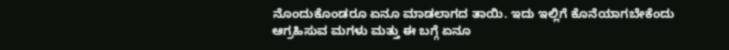ನೊಂದುಕೊಂಡರೂ ಏನೂ ಮಾಡಲಾಗದ ತಾಯಿ. ಇದು ಇಲ್ಲಿಗೆ ಕೊನೆಯಾಗಬೇಕೆಂದು ಆಗ್ರಹಿಸುವ ಮಗಳು ಮತ್ತು ಈ ಬಗ್ಗೆ ಏನೂ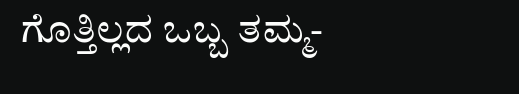ಗೊತ್ತಿಲ್ಲದ ಒಬ್ಬ ತಮ್ಮ-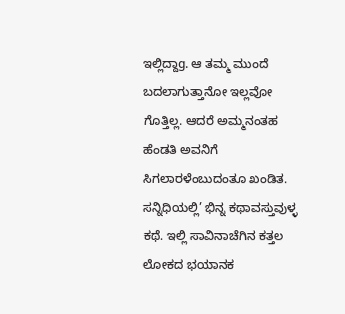ಇಲ್ಲಿದ್ದಾg. ಆ ತಮ್ಮ ಮುಂದೆ ಬದಲಾಗುತ್ತಾನೋ ಇಲ್ಲವೋ ಗೊತ್ತಿಲ್ಲ. ಆದರೆ ಅಮ್ಮನಂತಹ ಹೆಂಡತಿ ಅವನಿಗೆ ಸಿಗಲಾರಳೆಂಬುದಂತೂ ಖಂಡಿತ.
ಸನ್ನಿಧಿಯಲ್ಲಿ’ ಭಿನ್ನ ಕಥಾವಸ್ತುವುಳ್ಳ ಕಥೆ. ಇಲ್ಲಿ ಸಾವಿನಾಚೆಗಿನ ಕತ್ತಲ ಲೋಕದ ಭಯಾನಕ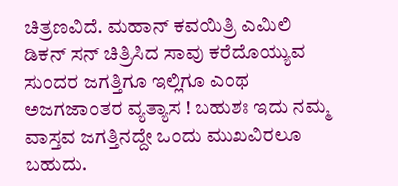ಚಿತ್ರಣವಿದೆ. ಮಹಾನ್ ಕವಯಿತ್ರಿ ಎಮಿಲಿ ಡಿಕನ್ ಸನ್ ಚಿತ್ರಿಸಿದ ಸಾವು ಕರೆದೊಯ್ಯುವ ಸುಂದರ ಜಗತ್ತಿಗೂ ಇಲ್ಲಿಗೂ ಎಂಥ ಅಜಗಜಾಂತರ ವ್ಯತ್ಯಾಸ ! ಬಹುಶಃ ಇದು ನಮ್ಮ ವಾಸ್ತವ ಜಗತ್ತಿನದ್ದೇ ಒಂದು ಮುಖವಿರಲೂ ಬಹುದು.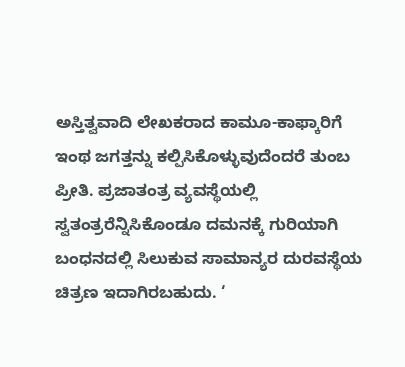ಅಸ್ತಿತ್ವವಾದಿ ಲೇಖಕರಾದ ಕಾಮೂ-ಕಾಫ್ಕಾರಿಗೆ ಇಂಥ ಜಗತ್ತನ್ನು ಕಲ್ಪಿಸಿಕೊಳ್ಳುವುದೆಂದರೆ ತುಂಬ ಪ್ರೀತಿ. ಪ್ರಜಾತಂತ್ರ ವ್ಯವಸ್ಥೆಯಲ್ಲಿ ಸ್ವತಂತ್ರರೆನ್ನಿಸಿಕೊಂಡೂ ದಮನಕ್ಕೆ ಗುರಿಯಾಗಿ ಬಂಧನದಲ್ಲಿ ಸಿಲುಕುವ ಸಾಮಾನ್ಯರ ದುರವಸ್ಥೆಯ ಚಿತ್ರಣ ಇದಾಗಿರಬಹುದು. ‘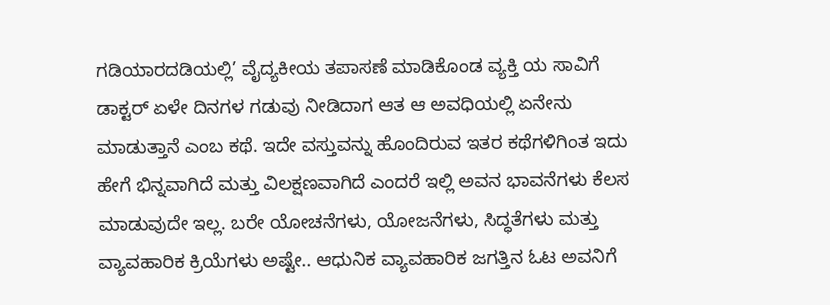ಗಡಿಯಾರದಡಿಯಲ್ಲಿ’ ವೈದ್ಯಕೀಯ ತಪಾಸಣೆ ಮಾಡಿಕೊಂಡ ವ್ಯಕ್ತಿ ಯ ಸಾವಿಗೆ ಡಾಕ್ಟರ್ ಏಳೇ ದಿನಗಳ ಗಡುವು ನೀಡಿದಾಗ ಆತ ಆ ಅವಧಿಯಲ್ಲಿ ಏನೇನು ಮಾಡುತ್ತಾನೆ ಎಂಬ ಕಥೆ. ಇದೇ ವಸ್ತುವನ್ನು ಹೊಂದಿರುವ ಇತರ ಕಥೆಗಳಿಗಿಂತ ಇದು ಹೇಗೆ ಭಿನ್ನವಾಗಿದೆ ಮತ್ತು ವಿಲಕ್ಷಣವಾಗಿದೆ ಎಂದರೆ ಇಲ್ಲಿ ಅವನ ಭಾವನೆಗಳು ಕೆಲಸ ಮಾಡುವುದೇ ಇಲ್ಲ. ಬರೇ ಯೋಚನೆಗಳು, ಯೋಜನೆಗಳು, ಸಿದ್ಧತೆಗಳು ಮತ್ತು ವ್ಯಾವಹಾರಿಕ ಕ್ರಿಯೆಗಳು ಅಷ್ಟೇ.. ಆಧುನಿಕ ವ್ಯಾವಹಾರಿಕ ಜಗತ್ತಿನ ಓಟ ಅವನಿಗೆ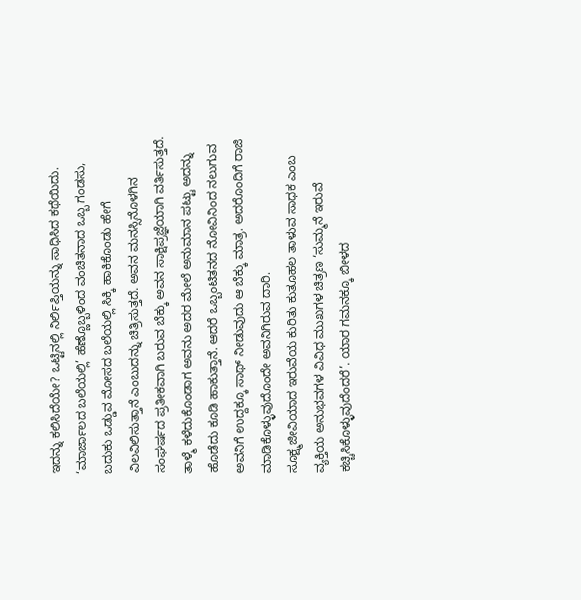ಇದನ್ನು ಕಲಿಸಿದೆಯೇ? ಒಟ್ಟಿನಲ್ಲಿ ನಿರ್ಲಿಪ್ತಿಯನ್ನು ಸಾಧಿಸಿದ ಕಥೆಯಿದು.
‘ಮಾರ್ಜಾಲದ ಬಲೆಯಲ್ಲಿ’ ಹೆಣ್ಣೊಬ್ಬಳಿಂದ ವಂಚಿತನಾದ ಒಬ್ಬ ಗಂಡಸು, ಬದುಕು ಒಡ್ಡುವ ಮೋಸದ ಬಲೆಯಲ್ಲಿ ಸಿಕ್ಕಿ ಹಾಕಿಕೊಂಡು ಹೇಗೆ ವಿಲವಿಲಿಸುತ್ತಾನೆ ಎಂಬುದನ್ನು ಚಿತ್ರಿಸುತ್ತದೆ. ಅವನ ಮನಸ್ಸಿನೊಳಗಿನ ಸಂಘರ್ಷದ ಪ್ರತೀಕವಾಗಿ ಬರುವ ಬೆಕ್ಕು ಅವನ ಸಾಕ್ಷಿಪ್ರಜ್ಞೆಯಾಗಿ ವರ್ತಿಸುತ್ತದೆ. ತಾಳ್ಮೆ ಕಳೆದುಕೊಂಡಾಗ ಅವನು ಅದರ ಮೇಲೆ ಅನುಮಾನ ಪಟ್ಟು ಅದನ್ನು ಹೊಡೆದು ಕೂಡಿ ಹಾಕುತ್ತಾನೆ. ಆದರೆ ಒಬ್ಬಂಟಿತನದ ನೋವಿನಿಂದ ನಲುಗುವ ಅವನಿಗೆ ಉದ್ದಕ್ಕೂ ಸಾಥ್ ನೀಡುವುದು ಆ ಬೆಕ್ಕು ಮಾತ್ರ. ಅದರೊಂದಿಗೆ ರಾಜಿ ಮಾಡಿಕೊಳ್ಳುವುದೊಂದೇ ಅವನಿಗಿರುವ ದಾರಿ.
ಸೂಕ್ಷ್ಮಜೀವಿಯಾದ ಇರುವೆಯ ಕುರಿತು ಕುತೂಹಲ ತಾಳುವ ಸಾಧಕ ಎಂಬ ವ್ಯಕ್ತಿಯ ಅನುಭವಗಳ ವಿವಿಧ ಮುಖಗಳ ಚಿತ್ರಣ ‘ಸುಮ್ಮನೆ ಇರುವೆ ಕಚ್ಚಿಸಿಕೊಳ್ಳುವುದೆಂದರೆ’. ಯಾರ ಗಮನಕ್ಕೂ ಬೀಳದ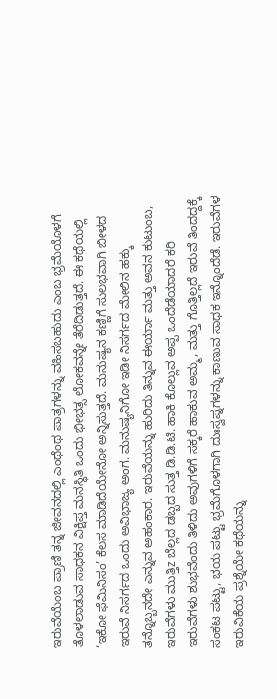ಇರುವೆಯೆಂಬ ಪ್ರಾಣಿ ತನ್ನ ಜೀವನದಲ್ಲಿ ಎಂಥೆಂಥ ಪಾತ್ರಗಳನ್ನು ವಹಿಸಬಹುದು ಎಂಬ ಭ್ರಮೆಯೊಳಗೆ ತೊಳಲಾಡುವ ಸಾಧಕನ ವಿಕ್ಷಿಪ್ತ ಮನಸ್ಥಿತಿ ಒಂದು ಭೀಭತ್ಸ ಲೋಕವನ್ನೇ ತೆರೆದಿಡುತ್ತದೆ. ಈ ಕಥೆಯಲ್ಲಿ ‘ಇಕೋ ಫೆಮಿನಿಸಂ’ ಕೆಲಸ ಮಾಡಿದೆಯೇನೋ ಅನ್ನಿಸುತ್ತದೆ. ಮನುಷ್ಯನ ಕಣ್ಣಿಗೆ ಸುಲಭವಾಗಿ ಬೀಳದ ಇರುವೆ ನಿಸರ್ಗದ ಒಂದು ಅವಿಭಾಜ್ಯ ಅಂಗ. ಮನುಷ್ಯನಿಗೋ ಇಡೀ ನಿಸರ್ಗದ ಮೇಲಿನ ಹಕ್ಕು ತನ್ನೊಬ್ಬನದೇ ಎನ್ನುವ ಅಹಂಕಾರ. ಇರುವೆಯನ್ನು ಹುರಿದು ತಿನ್ನುವ ಈರ್ಯಾ ಮತ್ತು ಅವನ ಕುಟುಂಬ, ಇರುವೆಗಳು ಮುತ್ತಿz ಬೆಲ್ಲದ ಡಬ್ಬದ ಸುತ್ತ ಡಿ.ಡಿ.ಟಿ. ಹಾಕಿ ಕೊಲ್ಲುವ ಅಪ್ಪ ಒಂದೆಡೆಯಾದರೆ ಕರಿ ಇರುವೆಗಳು ಶುಭವೆಂದು ತಿಳಿದು ಅವುಗಳಿಗೆ ಸಕ್ಕರೆ ಹಾಕುವ ಅಮ್ಮ, ಮತ್ತು ಗೊತ್ತಿಲ್ಲದೆ ಇರುವೆ ತಿಂದದ್ದಕ್ಕೆ ಸಂಕಟ ಪಟ್ಟು, ಭಯ ಪಟ್ಟು ಭ್ರಮೆಗೊಳಗಾಗಿ ದುಃಸ್ವಪ್ನಗಳನ್ನು ಕಾಣುವ ಸಾಧಕ ಇನ್ನೊಂದೆಡೆ. ಇರುವೆಗಳ ಇರುವಿಕೆಯ ಪ್ರಶ್ನೆಯೇ ಕಥೆಯನ್ನು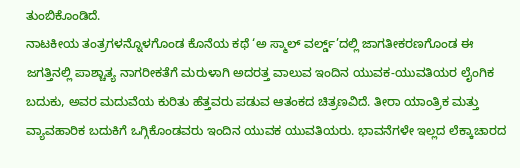ತುಂಬಿಕೊಂಡಿದೆ.
ನಾಟಕೀಯ ತಂತ್ರಗಳನ್ನೊಳಗೊಂಡ ಕೊನೆಯ ಕಥೆ ‘ಅ ಸ್ಮಾಲ್ ವರ್ಲ್ಡ್’ದಲ್ಲಿ ಜಾಗತೀಕರಣಗೊಂಡ ಈ ಜಗತ್ತಿನಲ್ಲಿ ಪಾಶ್ಚಾತ್ಯ ನಾಗರೀಕತೆಗೆ ಮರುಳಾಗಿ ಅದರತ್ತ ವಾಲುವ ಇಂದಿನ ಯುವಕ-ಯುವತಿಯರ ಲೈಂಗಿಕ ಬದುಕು, ಅವರ ಮದುವೆಯ ಕುರಿತು ಹೆತ್ತವರು ಪಡುವ ಆತಂಕದ ಚಿತ್ರಣವಿದೆ. ತೀರಾ ಯಾಂತ್ರಿಕ ಮತ್ತು ವ್ಯಾವಹಾರಿಕ ಬದುಕಿಗೆ ಒಗ್ಗಿಕೊಂಡವರು ಇಂದಿನ ಯುವಕ ಯುವತಿಯರು. ಭಾವನೆಗಳೇ ಇಲ್ಲದ ಲೆಕ್ಕಾಚಾರದ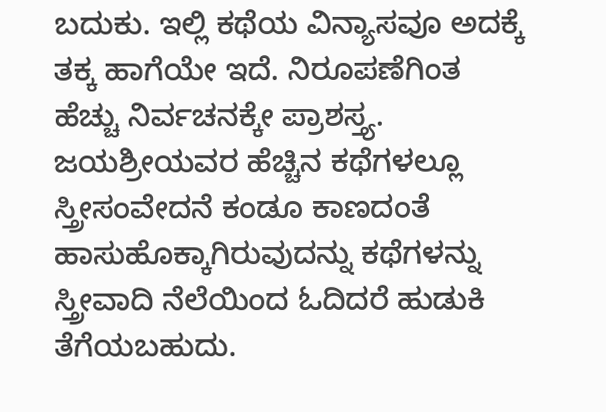ಬದುಕು. ಇಲ್ಲಿ ಕಥೆಯ ವಿನ್ಯಾಸವೂ ಅದಕ್ಕೆ ತಕ್ಕ ಹಾಗೆಯೇ ಇದೆ. ನಿರೂಪಣೆಗಿಂತ ಹೆಚ್ಚು ನಿರ್ವಚನಕ್ಕೇ ಪ್ರಾಶಸ್ತ್ಯ.
ಜಯಶ್ರೀಯವರ ಹೆಚ್ಚಿನ ಕಥೆಗಳಲ್ಲೂ ಸ್ತ್ರೀಸಂವೇದನೆ ಕಂಡೂ ಕಾಣದಂತೆ ಹಾಸುಹೊಕ್ಕಾಗಿರುವುದನ್ನು ಕಥೆಗಳನ್ನು ಸ್ತ್ರೀವಾದಿ ನೆಲೆಯಿಂದ ಓದಿದರೆ ಹುಡುಕಿ ತೆಗೆಯಬಹುದು.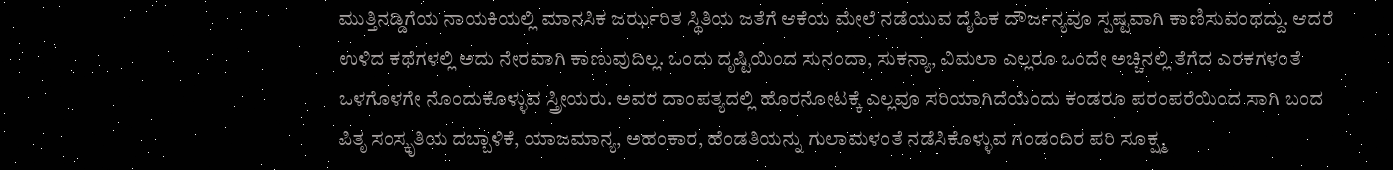ಮುತ್ತಿನಡ್ಡಿಗೆಯ ನಾಯಕಿಯಲ್ಲಿ ಮಾನಸಿಕ ಜರ್ಝರಿತ ಸ್ಥಿತಿಯ ಜತೆಗೆ ಆಕೆಯ ಮೇಲೆ ನಡೆಯುವ ದೈಹಿಕ ದೌರ್ಜನ್ಯವೂ ಸ್ಪಷ್ಟವಾಗಿ ಕಾಣಿಸುವಂಥದ್ದು. ಆದರೆ ಉಳಿದ ಕಥೆಗಳಲ್ಲಿ ಅದು ನೇರವಾಗಿ ಕಾಣುವುದಿಲ್ಲ. ಒಂದು ದೃಷ್ಟಿಯಿಂದ ಸುನಂದಾ, ಸುಕನ್ಯಾ, ವಿಮಲಾ ಎಲ್ಲರೂ ಒಂದೇ ಅಚ್ಚಿನಲ್ಲಿ ತೆಗೆದ ಎರಕಗಳಂತೆ ಒಳಗೊಳಗೇ ನೊಂದುಕೊಳ್ಳುವ ಸ್ತ್ರೀಯರು. ಅವರ ದಾಂಪತ್ಯದಲ್ಲಿ ಹೊರನೋಟಕ್ಕೆ ಎಲ್ಲವೂ ಸರಿಯಾಗಿದೆಯೆಂದು ಕಂಡರೂ ಪರಂಪರೆಯಿಂದ ಸಾಗಿ ಬಂದ ಪಿತೃ ಸಂಸ್ಕೃತಿಯ ದಬ್ಬಾಳಿಕೆ, ಯಾಜಮಾನ್ಯ, ಅಹಂಕಾರ, ಹೆಂಡತಿಯನ್ನು ಗುಲಾಮಳಂತೆ ನಡೆಸಿಕೊಳ್ಳುವ ಗಂಡಂದಿರ ಪರಿ ಸೂಕ್ಷ್ಮ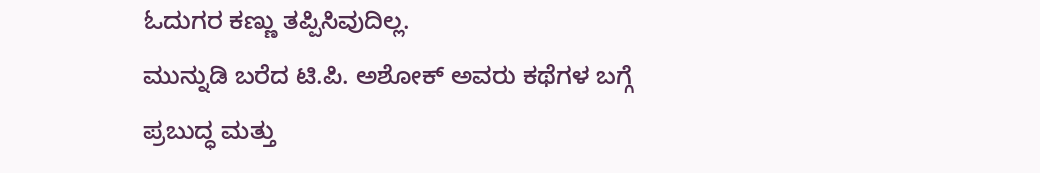ಓದುಗರ ಕಣ್ಣು ತಪ್ಪಿಸಿವುದಿಲ್ಲ.
ಮುನ್ನುಡಿ ಬರೆದ ಟಿ.ಪಿ. ಅಶೋಕ್ ಅವರು ಕಥೆಗಳ ಬಗ್ಗೆ ಪ್ರಬುದ್ಧ ಮತ್ತು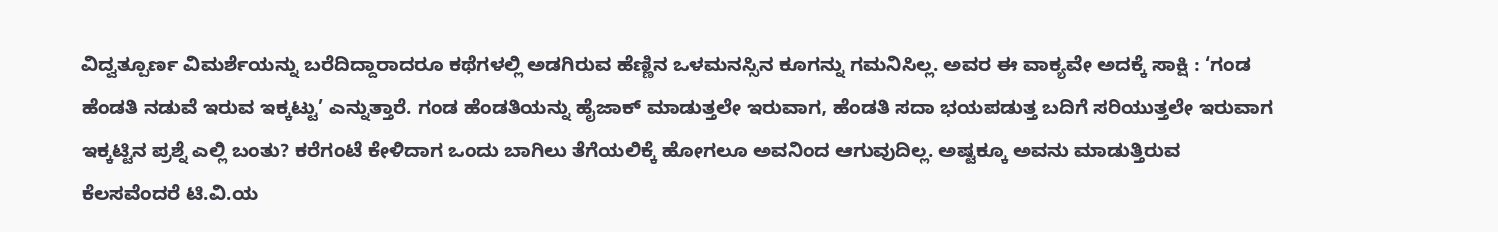ವಿದ್ವತ್ಪೂರ್ಣ ವಿಮರ್ಶೆಯನ್ನು ಬರೆದಿದ್ದಾರಾದರೂ ಕಥೆಗಳಲ್ಲಿ ಅಡಗಿರುವ ಹೆಣ್ಣಿನ ಒಳಮನಸ್ಸಿನ ಕೂಗನ್ನು ಗಮನಿಸಿಲ್ಲ. ಅವರ ಈ ವಾಕ್ಯವೇ ಅದಕ್ಕೆ ಸಾಕ್ಷಿ : ‘ಗಂಡ ಹೆಂಡತಿ ನಡುವೆ ಇರುವ ಇಕ್ಕಟ್ಟು’ ಎನ್ನುತ್ತಾರೆ. ಗಂಡ ಹೆಂಡತಿಯನ್ನು ಹೈಜಾಕ್ ಮಾಡುತ್ತಲೇ ಇರುವಾಗ, ಹೆಂಡತಿ ಸದಾ ಭಯಪಡುತ್ತ ಬದಿಗೆ ಸರಿಯುತ್ತಲೇ ಇರುವಾಗ ಇಕ್ಕಟ್ಟಿನ ಪ್ರಶ್ನೆ ಎಲ್ಲಿ ಬಂತು? ಕರೆಗಂಟೆ ಕೇಳಿದಾಗ ಒಂದು ಬಾಗಿಲು ತೆಗೆಯಲಿಕ್ಕೆ ಹೋಗಲೂ ಅವನಿಂದ ಆಗುವುದಿಲ್ಲ. ಅಷ್ಟಕ್ಕೂ ಅವನು ಮಾಡುತ್ತಿರುವ ಕೆಲಸವೆಂದರೆ ಟಿ.ವಿ.ಯ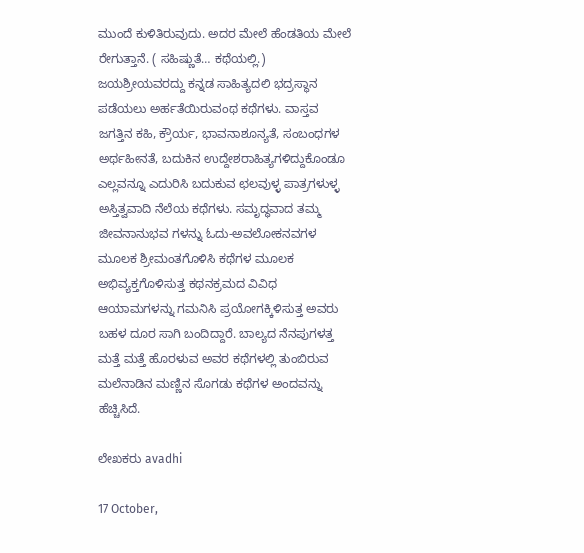ಮುಂದೆ ಕುಳಿತಿರುವುದು. ಅದರ ಮೇಲೆ ಹೆಂಡತಿಯ ಮೇಲೆ ರೇಗುತ್ತಾನೆ. ( ಸಹಿಷ್ಣುತೆ… ಕಥೆಯಲ್ಲಿ.)
ಜಯಶ್ರೀಯವರದ್ದು ಕನ್ನಡ ಸಾಹಿತ್ಯದಲಿ ಭದ್ರಸ್ಥಾನ ಪಡೆಯಲು ಅರ್ಹತೆಯಿರುವಂಥ ಕಥೆಗಳು. ವಾಸ್ತವ ಜಗತ್ತಿನ ಕಹಿ, ಕ್ರೌರ್ಯ, ಭಾವನಾಶೂನ್ಯತೆ, ಸಂಬಂಧಗಳ ಅರ್ಥಹೀನತೆ, ಬದುಕಿನ ಉದ್ದೇಶರಾಹಿತ್ಯಗಳಿದ್ದುಕೊಂಡೂ ಎಲ್ಲವನ್ನೂ ಎದುರಿಸಿ ಬದುಕುವ ಛಲವುಳ್ಳ ಪಾತ್ರಗಳುಳ್ಳ ಅಸ್ತಿತ್ವವಾದಿ ನೆಲೆಯ ಕಥೆಗಳು. ಸಮೃದ್ಧವಾದ ತಮ್ಮ ಜೀವನಾನುಭವ ಗಳನ್ನು ಓದು-ಅವಲೋಕನವಗಳ ಮೂಲಕ ಶ್ರೀಮಂತಗೊಳಿಸಿ ಕಥೆಗಳ ಮೂಲಕ ಅಭಿವ್ಯಕ್ತಗೊಳಿಸುತ್ತ ಕಥನಕ್ರಮದ ವಿವಿಧ ಆಯಾಮಗಳನ್ನು ಗಮನಿಸಿ ಪ್ರಯೋಗಕ್ಕಿಳಿಸುತ್ತ ಅವರು ಬಹಳ ದೂರ ಸಾಗಿ ಬಂದಿದ್ದಾರೆ. ಬಾಲ್ಯದ ನೆನಪುಗಳತ್ತ ಮತ್ತೆ ಮತ್ತೆ ಹೊರಳುವ ಅವರ ಕಥೆಗಳಲ್ಲಿ ತುಂಬಿರುವ ಮಲೆನಾಡಿನ ಮಣ್ಣಿನ ಸೊಗಡು ಕಥೆಗಳ ಅಂದವನ್ನು ಹೆಚ್ಚಿಸಿದೆ.

ಲೇಖಕರು avadhi

17 October,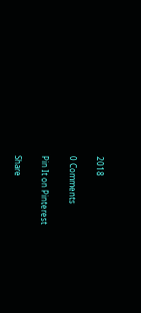2018

0 Comments

Pin It on Pinterest

Share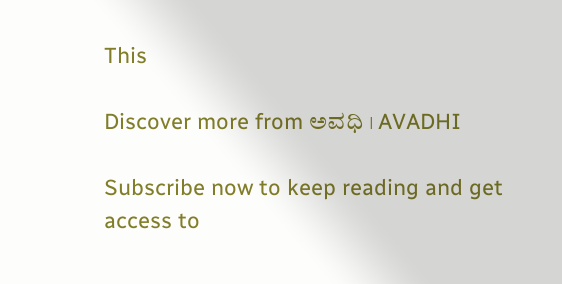This

Discover more from ಅವಧಿ । AVADHI

Subscribe now to keep reading and get access to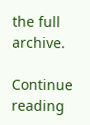the full archive.

Continue reading